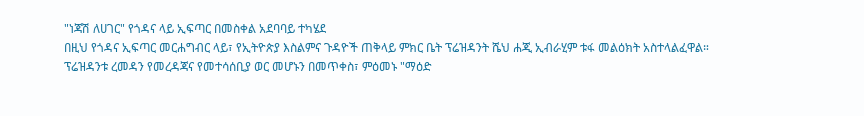"ነጃሽ ለሀገር" የጎዳና ላይ ኢፍጣር በመስቀል አደባባይ ተካሄደ
በዚህ የጎዳና ኢፍጣር መርሐግብር ላይ፣ የኢትዮጵያ እስልምና ጉዳዮች ጠቅላይ ምክር ቤት ፕሬዝዳንት ሼህ ሐጂ ኢብራሂም ቱፋ መልዕክት አስተላልፈዋል።
ፕሬዝዳንቱ ረመዳን የመረዳጃና የመተሳሰቢያ ወር መሆኑን በመጥቀስ፣ ምዕመኑ "ማዕድ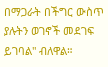በማጋራት በችግር ውስጥ ያሉትን ወገኖች መደገፍ ይገባል" ብለዋል።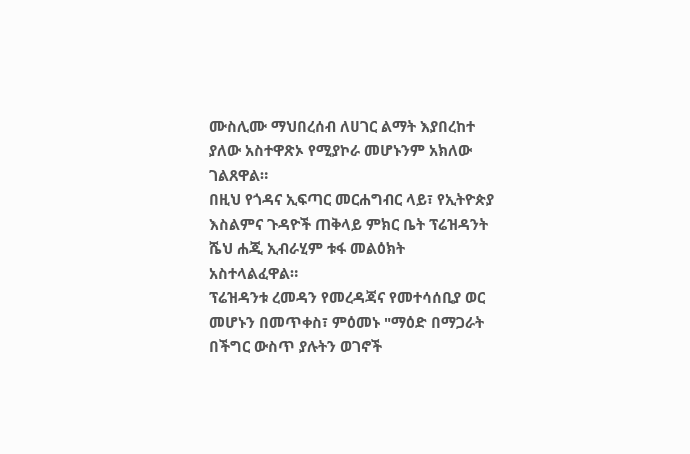ሙስሊሙ ማህበረሰብ ለሀገር ልማት እያበረከተ ያለው አስተዋጽኦ የሚያኮራ መሆኑንም አክለው ገልጸዋል።
በዚህ የጎዳና ኢፍጣር መርሐግብር ላይ፣ የኢትዮጵያ እስልምና ጉዳዮች ጠቅላይ ምክር ቤት ፕሬዝዳንት ሼህ ሐጂ ኢብራሂም ቱፋ መልዕክት አስተላልፈዋል።
ፕሬዝዳንቱ ረመዳን የመረዳጃና የመተሳሰቢያ ወር መሆኑን በመጥቀስ፣ ምዕመኑ "ማዕድ በማጋራት በችግር ውስጥ ያሉትን ወገኖች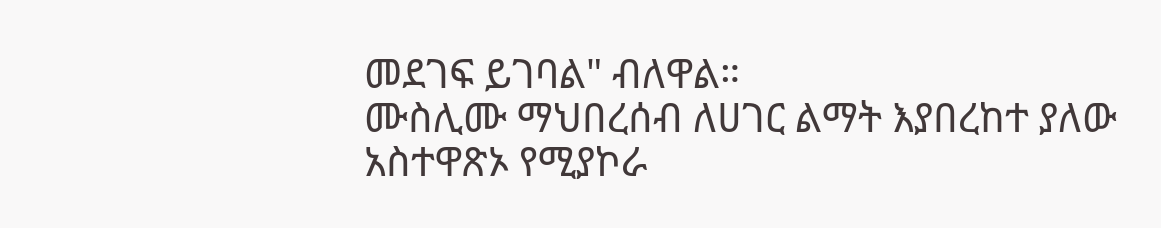መደገፍ ይገባል" ብለዋል።
ሙስሊሙ ማህበረሰብ ለሀገር ልማት እያበረከተ ያለው አስተዋጽኦ የሚያኮራ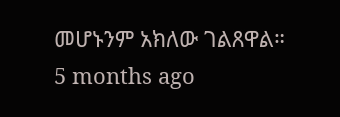መሆኑንም አክለው ገልጸዋል።
5 months ago